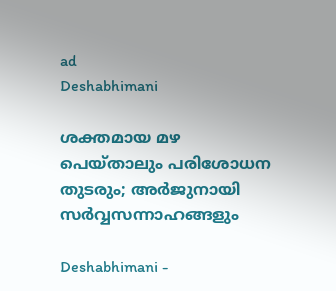ad
Deshabhimani

ശക്തമായ മഴ പെയ്താലും പരിശോധന തുടരും; അര്‍ജുനായി സര്‍വ്വസന്നാഹങ്ങളും

Deshabhimani -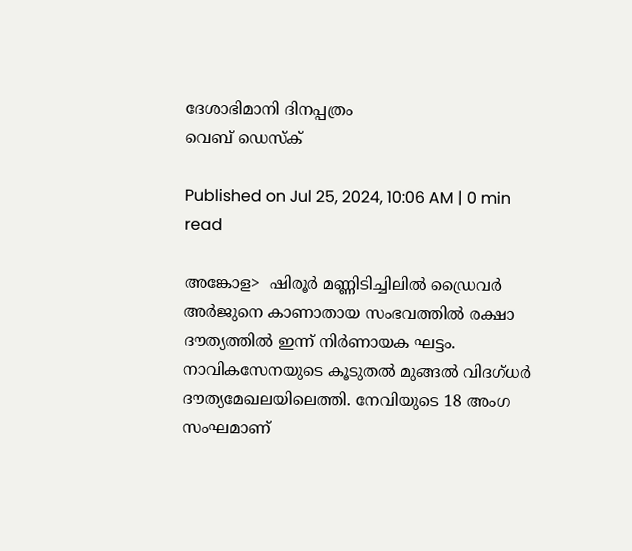ദേശാഭിമാനി ദിനപ്പത്രം
വെബ് ഡെസ്ക്

Published on Jul 25, 2024, 10:06 AM | 0 min read

അങ്കോള>  ഷിരൂര്‍ മണ്ണിടിച്ചിലില്‍ ഡ്രൈവര്‍ അര്‍ജുനെ കാണാതായ സംഭവത്തില്‍ രക്ഷാ ദൗത്യത്തില്‍ ഇന്ന് നിര്‍ണായക ഘട്ടം. നാവികസേനയുടെ കൂടുതല്‍ മുങ്ങല്‍ വിദഗ്ധര്‍ ദൗത്യമേഖലയിലെത്തി. നേവിയുടെ 18 അംഗ സംഘമാണ്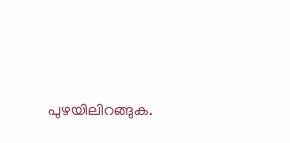പുഴയിലിറങ്ങുക.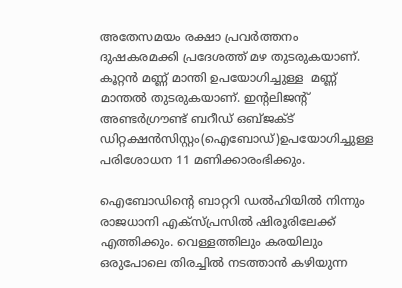അതേസമയം രക്ഷാ പ്രവര്‍ത്തനം ദുഷകരമക്കി പ്രദേശത്ത് മഴ തുടരുകയാണ്. കൂറ്റന്‍ മണ്ണ് മാന്തി ഉപയോഗിച്ചുള്ള  മണ്ണ് മാന്തല്‍ തുടരുകയാണ്. ഇന്റലിജന്റ് അണ്ടര്‍ഗ്രൗണ്ട് ബറീഡ് ഒബ്ജക്ട് ഡിറ്റക്ഷന്‍സിസ്റ്റം(ഐബോഡ്)ഉപയോഗിച്ചുള്ള പരിശോധന 11 മണിക്കാരംഭിക്കും.

ഐബോഡിന്റെ ബാറ്ററി ഡല്‍ഹിയില്‍ നിന്നും രാജധാനി എക്സ്പ്രസില്‍ ഷിരൂരിലേക്ക് എത്തിക്കും. വെള്ളത്തിലും കരയിലും ഒരുപോലെ തിരച്ചില്‍ നടത്താന്‍ കഴിയുന്ന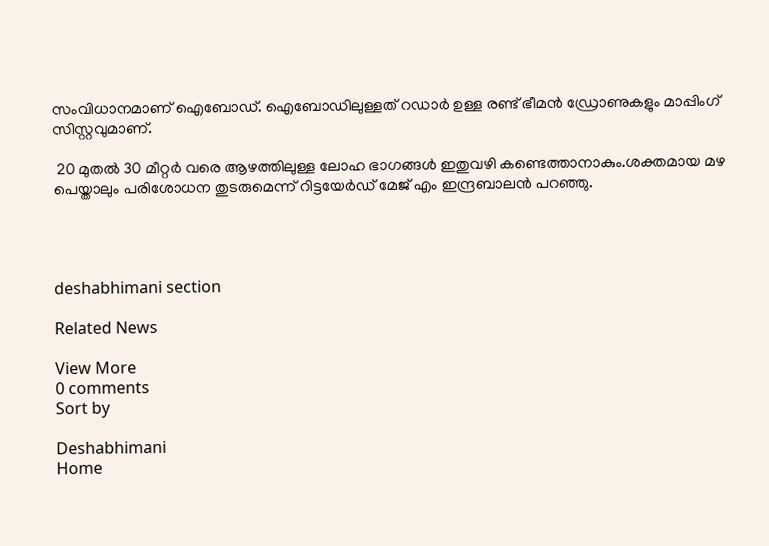സംവിധാനമാണ് ഐബോഡ്. ഐബോഡിലുള്ളത് റഡാര്‍ ഉള്ള രണ്ട് ഭീമന്‍ ഡ്രോണുകളും മാപ്പിംഗ് സിസ്റ്റവുമാണ്.

 20 മുതല്‍ 30 മീറ്റര്‍ വരെ ആഴത്തിലുള്ള ലോഹ ഭാഗങ്ങള്‍ ഇതുവഴി കണ്ടെത്താനാകും.ശക്തമായ മഴ പെയ്താലും പരിശോധന തുടരുമെന്ന് റിട്ടയേര്‍ഡ് മേജ് എം ഇന്ദ്രബാലന്‍ പറഞ്ഞു.




deshabhimani section

Related News

View More
0 comments
Sort by

Deshabhimani
Home